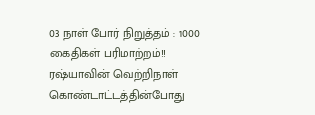03 நாள் போர் நிறுத்தம் : 1000 கைதிகள் பரிமாற்றம்!!
ரஷ்யாவின் வெற்றிநாள் கொண்டாட்டத்தின்போது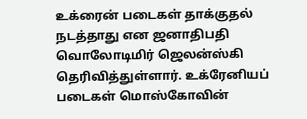உக்ரைன் படைகள் தாக்குதல் நடத்தாது என ஜனாதிபதி வொலோடிமிர் ஜெலன்ஸ்கி தெரிவித்துள்ளார். உக்ரேனியப் படைகள் மொஸ்கோவின்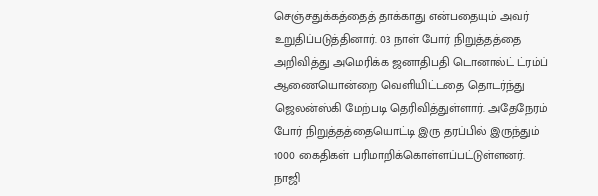செஞ்சதுக்கத்தைத் தாக்காது என்பதையும் அவர் உறுதிப்படுத்தினார். 03 நாள் போர் நிறுத்தத்தை அறிவித்து அமெரிக்க ஜனாதிபதி டொனால்ட் ட்ரம்ப் ஆணையொன்றை வெளியிட்டதை தொடர்ந்து ஜெலன்ஸ்கி மேற்படி தெரிவித்துள்ளார். அதேநேரம் போர் நிறுத்தத்தையொட்டி இரு தரப்பில் இருந்தும் 1000 கைதிகள் பரிமாறிக்கொள்ளப்பட்டுள்ளனர். நாஜி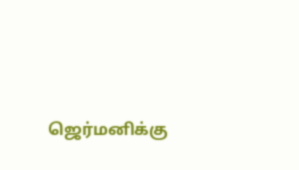ஜெர்மனிக்கு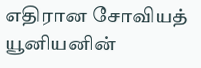எதிரான சோவியத் யூனியனின்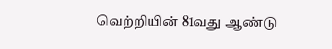வெற்றியின் 81வது ஆண்டு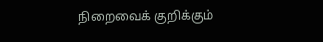நிறைவைக் குறிக்கும்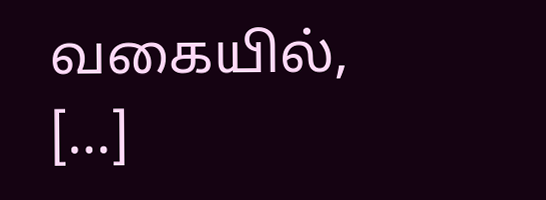வகையில், […]